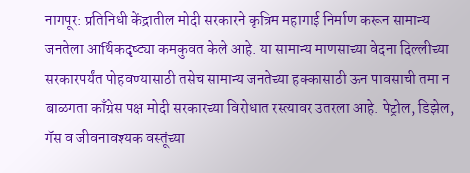नागपूर: प्रतिनिधी केंद्रातील मोदी सरकारने कृत्रिम महागाई निर्माण करून सामान्य जनतेला आर्थिकदृष्ट्या कमकुवत केले आहे. या सामान्य माणसाच्या वेदना दिल्लीच्या सरकारपर्यंत पोहवण्यासाठी तसेच सामान्य जनतेच्या हक्कासाठी ऊन पावसाची तमा न बाळगता काँग्रेस पक्ष मोदी सरकारच्या विरोधात रस्त्यावर उतरला आहे. पेट्रोल, डिझेल, गॅस व जीवनावश्यक वस्तूंच्या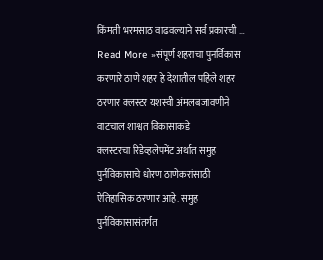किंमती भरमसाठ वाढवल्याने सर्व प्रकारची …
Read More »संपूर्ण शहराचा पुनर्विकास करणारे ठाणे शहर हे देशातील पहिले शहर ठरणार क्लस्टर यशस्वी अंमलबजावणीने वाटचाल शाश्वत विकासाकडे
क्लस्टरचा रिडेव्हलेपमेंट अर्थात समुह पुर्नविकासाचे धोरण ठाणेकरांसाठी ऐतिहासिक ठरणार आहे. समुह पुर्नविकासासंतर्गत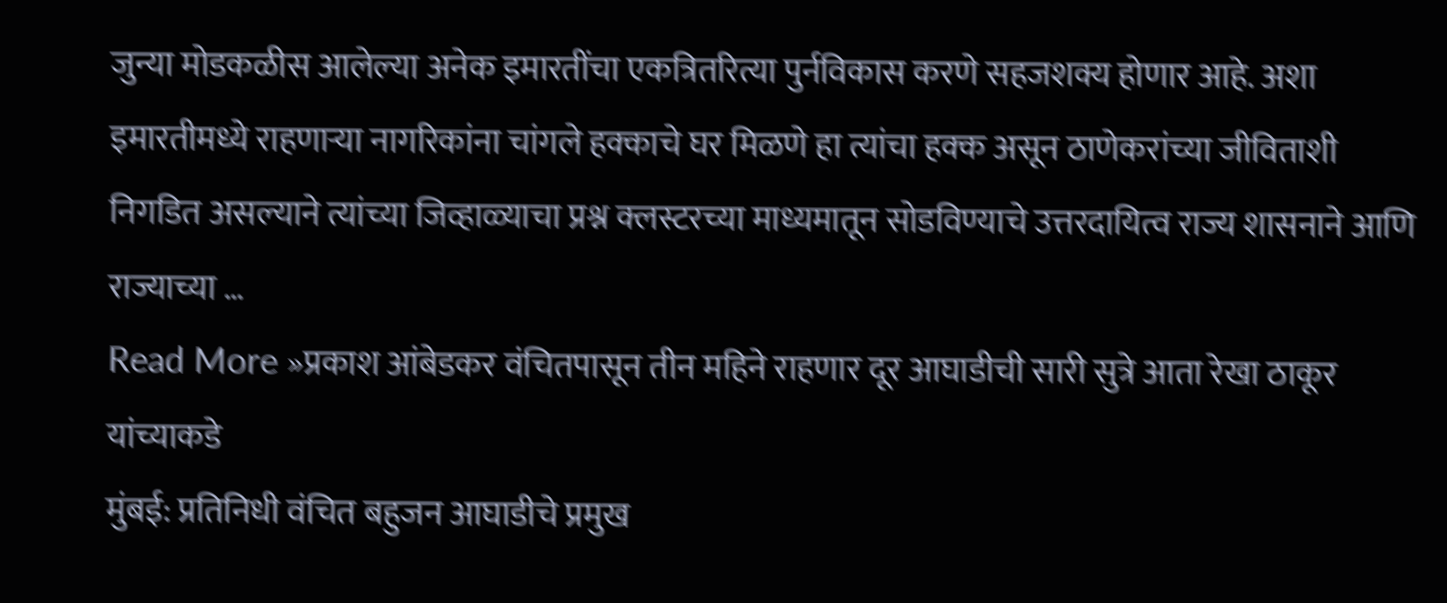जुन्या मोडकळीस आलेल्या अनेक इमारतींचा एकत्रितरित्या पुर्नविकास करणे सहजशक्य होणार आहे. अशा इमारतीमध्ये राहणाऱ्या नागरिकांना चांगले हक्काचे घर मिळणे हा त्यांचा हक्क असून ठाणेकरांच्या जीविताशी निगडित असल्याने त्यांच्या जिव्हाळ्याचा प्रश्न क्लस्टरच्या माध्यमातून सोडविण्याचे उत्तरदायित्व राज्य शासनाने आणि राज्याच्या …
Read More »प्रकाश आंबेडकर वंचितपासून तीन महिने राहणार दूर आघाडीची सारी सुत्रे आता रेखा ठाकूर यांच्याकडे
मुंबई: प्रतिनिधी वंचित बहुजन आघाडीचे प्रमुख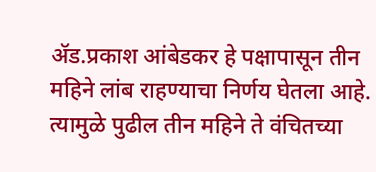ॲड.प्रकाश आंबेडकर हे पक्षापासून तीन महिने लांब राहण्याचा निर्णय घेतला आहे. त्यामुळे पुढील तीन महिने ते वंचितच्या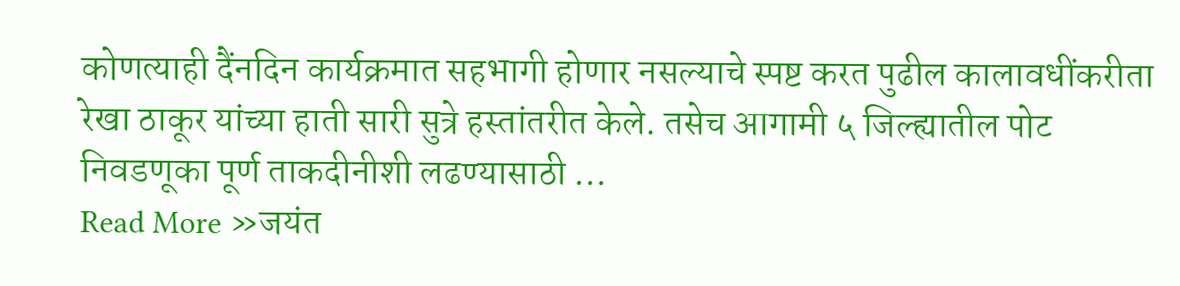कोणत्याही दैंनदिन कार्यक्रमात सहभागी होणार नसल्याचे स्पष्ट करत पुढील कालावधींकरीता रेखा ठाकूर यांच्या हाती सारी सुत्रे हस्तांतरीत केले. तसेच आगामी ५ जिल्ह्यातील पोट निवडणूका पूर्ण ताकदीनीशी लढण्यासाठी …
Read More »जयंत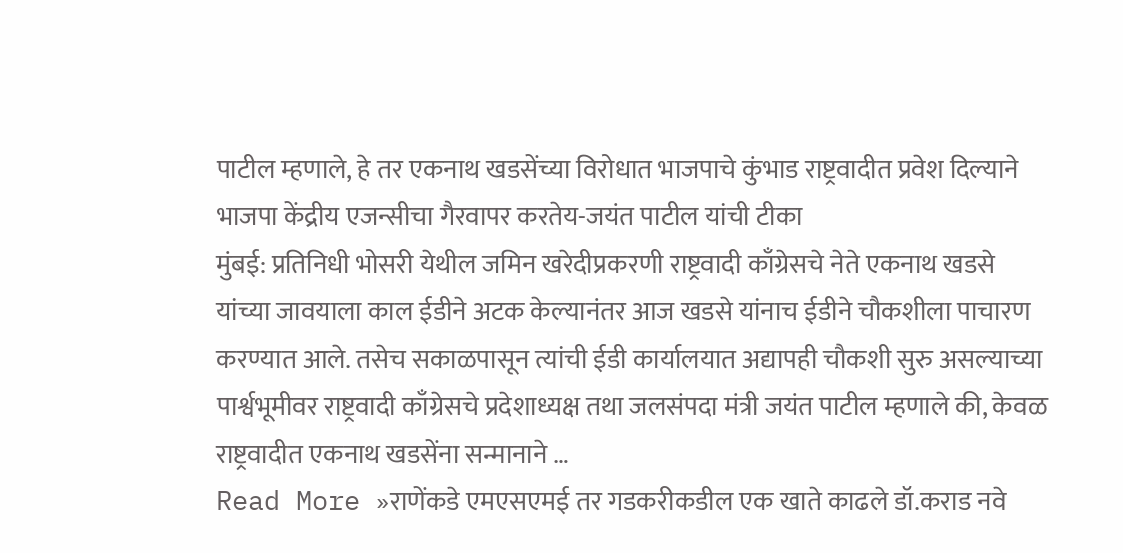पाटील म्हणाले, हे तर एकनाथ खडसेंच्या विरोधात भाजपाचे कुंभाड राष्ट्रवादीत प्रवेश दिल्याने भाजपा केंद्रीय एजन्सीचा गैरवापर करतेय-जयंत पाटील यांची टीका
मुंबई: प्रतिनिधी भोसरी येथील जमिन खरेदीप्रकरणी राष्ट्रवादी काँग्रेसचे नेते एकनाथ खडसे यांच्या जावयाला काल ईडीने अटक केल्यानंतर आज खडसे यांनाच ईडीने चौकशीला पाचारण करण्यात आले. तसेच सकाळपासून त्यांची ईडी कार्यालयात अद्यापही चौकशी सुरु असल्याच्या पार्श्वभूमीवर राष्ट्रवादी काँग्रेसचे प्रदेशाध्यक्ष तथा जलसंपदा मंत्री जयंत पाटील म्हणाले की, केवळ राष्ट्रवादीत एकनाथ खडसेंना सन्मानाने …
Read More »राणेंकडे एमएसएमई तर गडकरीकडील एक खाते काढले डॉ.कराड नवे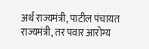अर्थ राज्यमंत्री, पाटील पंचायत राज्यमंत्री, तर पवार आरोग्य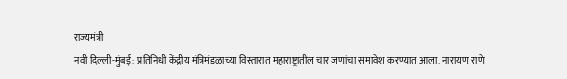राज्यमंत्री
नवी दिल्ली-मुंबई: प्रतिनिधी केंद्रीय मंत्रिमंडळाच्या विस्तारात महाराष्ट्रातील चार जणांचा समावेश करण्यात आला. नारायण राणे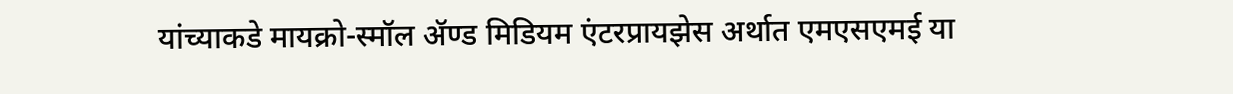यांच्याकडे मायक्रो-स्मॉल ॲण्ड मिडियम एंटरप्रायझेस अर्थात एमएसएमई या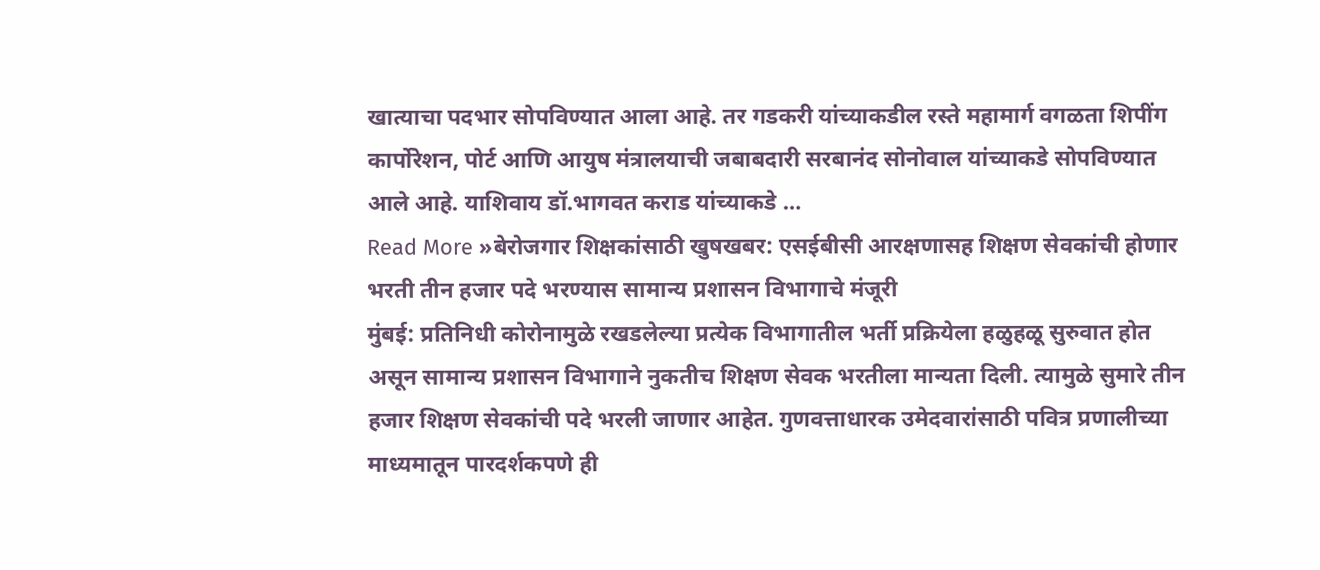खात्याचा पदभार सोपविण्यात आला आहे. तर गडकरी यांच्याकडील रस्ते महामार्ग वगळता शिपींग कार्पोरेशन, पोर्ट आणि आयुष मंत्रालयाची जबाबदारी सरबानंद सोनोवाल यांच्याकडे सोपविण्यात आले आहे. याशिवाय डॉ.भागवत कराड यांच्याकडे …
Read More »बेरोजगार शिक्षकांसाठी खुषखबर: एसईबीसी आरक्षणासह शिक्षण सेवकांची होणार भरती तीन हजार पदे भरण्यास सामान्य प्रशासन विभागाचे मंजूरी
मुंबई: प्रतिनिधी कोरोनामुळे रखडलेल्या प्रत्येक विभागातील भर्ती प्रक्रियेला हळुहळू सुरुवात होत असून सामान्य प्रशासन विभागाने नुकतीच शिक्षण सेवक भरतीला मान्यता दिली. त्यामुळे सुमारे तीन हजार शिक्षण सेवकांची पदे भरली जाणार आहेत. गुणवत्ताधारक उमेदवारांसाठी पवित्र प्रणालीच्या माध्यमातून पारदर्शकपणे ही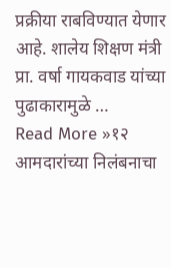प्रक्रीया राबविण्यात येणार आहे. शालेय शिक्षण मंत्री प्रा. वर्षा गायकवाड यांच्या पुढाकारामुळे …
Read More »१२ आमदारांच्या निलंबनाचा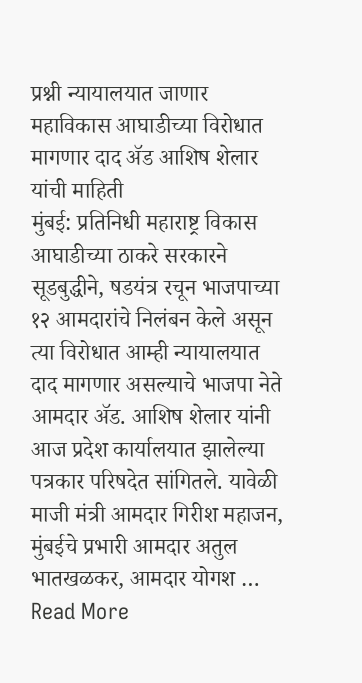प्रश्नी न्यायालयात जाणार महाविकास आघाडीच्या विरोधात मागणार दाद ॲड आशिष शेलार यांची माहिती
मुंबई: प्रतिनिधी महाराष्ट्र विकास आघाडीच्या ठाकरे सरकारने सूडबुद्धीने, षडयंत्र रचून भाजपाच्या १२ आमदारांचे निलंबन केले असून त्या विरोधात आम्ही न्यायालयात दाद मागणार असल्याचे भाजपा नेते आमदार ॲड. आशिष शेलार यांनी आज प्रदेश कार्यालयात झालेल्या पत्रकार परिषदेत सांगितले. यावेळी माजी मंत्री आमदार गिरीश महाजन, मुंबईचे प्रभारी आमदार अतुल भातखळकर, आमदार योगश …
Read More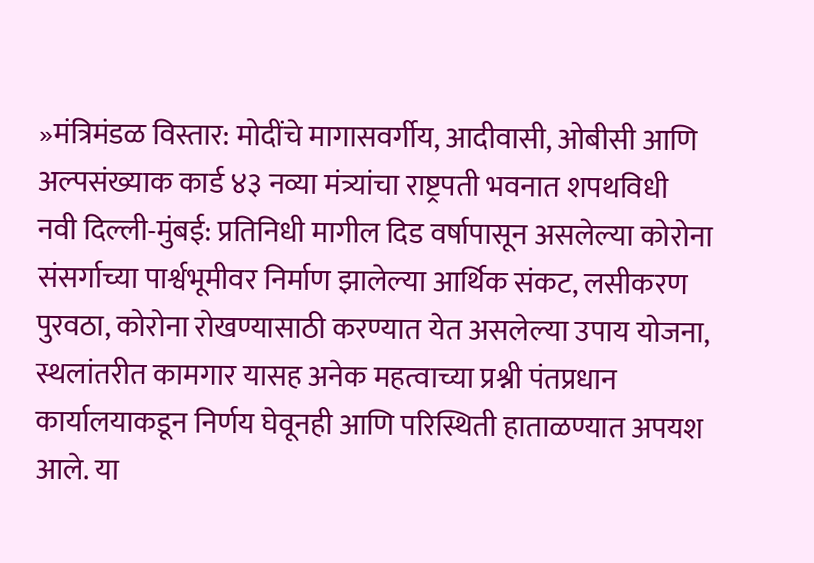»मंत्रिमंडळ विस्तार: मोदींचे मागासवर्गीय, आदीवासी, ओबीसी आणि अल्पसंख्याक कार्ड ४३ नव्या मंत्र्यांचा राष्ट्रपती भवनात शपथविधी
नवी दिल्ली-मुंबई: प्रतिनिधी मागील दिड वर्षापासून असलेल्या कोरोना संसर्गाच्या पार्श्वभूमीवर निर्माण झालेल्या आर्थिक संकट, लसीकरण पुरवठा, कोरोना रोखण्यासाठी करण्यात येत असलेल्या उपाय योजना, स्थलांतरीत कामगार यासह अनेक महत्वाच्या प्रश्नी पंतप्रधान कार्यालयाकडून निर्णय घेवूनही आणि परिस्थिती हाताळण्यात अपयश आले. या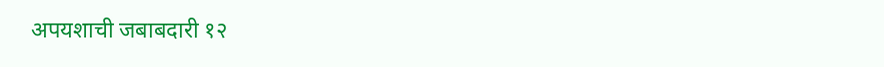अपयशाची जबाबदारी १२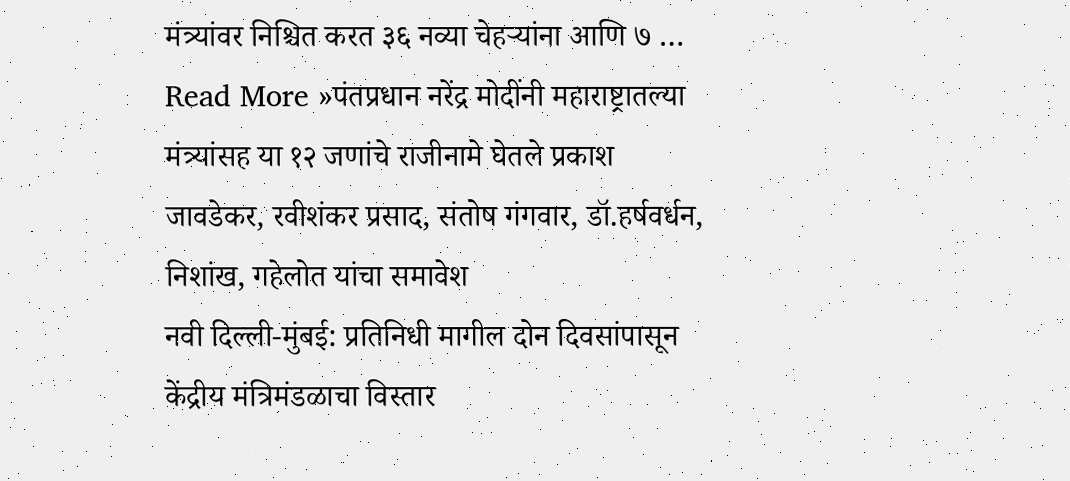मंत्र्यांवर निश्चित करत ३६ नव्या चेहऱ्यांना आणि ७ …
Read More »पंतप्रधान नरेंद्र मोदींनी महाराष्ट्रातल्या मंत्र्यांसह या १२ जणांचे राजीनामे घेतले प्रकाश जावडेकर, रवीशंकर प्रसाद, संतोष गंगवार, डॉ.हर्षवर्धन, निशांख, गहेलोत यांचा समावेश
नवी दिल्ली-मुंबई: प्रतिनिधी मागील दोन दिवसांपासून केंद्रीय मंत्रिमंडळाचा विस्तार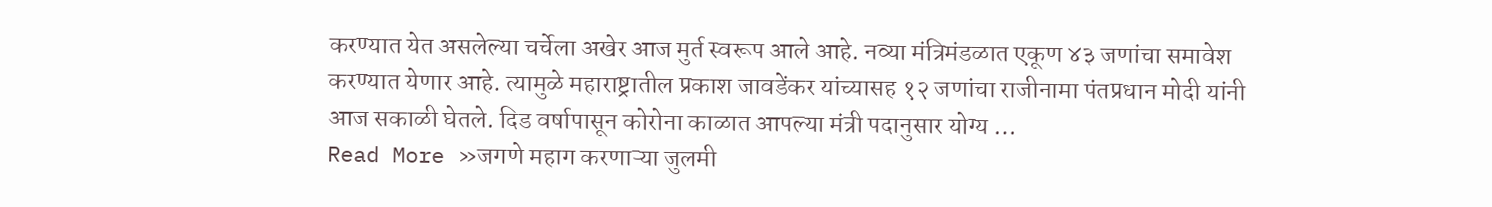करण्यात येत असलेल्या चर्चेला अखेर आज मुर्त स्वरूप आले आहे. नव्या मंत्रिमंडळात एकूण ४३ जणांचा समावेश करण्यात येणार आहे. त्यामुळे महाराष्ट्रातील प्रकाश जावडेंकर यांच्यासह १२ जणांचा राजीनामा पंतप्रधान मोदी यांनी आज सकाळी घेतले. दिड वर्षापासून कोरोना काळात आपल्या मंत्री पदानुसार योग्य …
Read More »जगणे महाग करणाऱ्या जुलमी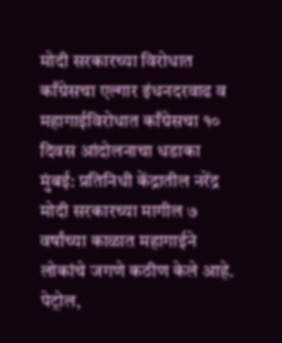मोदी सरकारच्या विरोधात काँग्रेसचा एल्गार इंधनदरवाढ व महागाईविरोधात काँग्रेसचा १० दिवस आंदोलनाचा धडाका
मुंबई: प्रतिनिधी केंद्रातील नरेंद्र मोदी सरकारच्या मागील ७ वर्षांच्या काळात महागाईने लोकांचे जगणे कठीण केले आहे. पेट्रोल,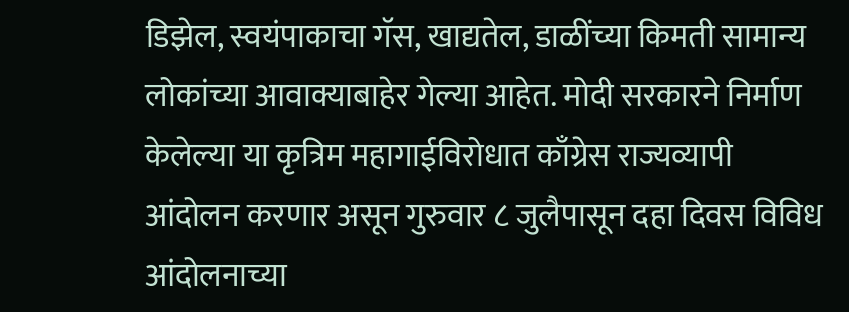डिझेल, स्वयंपाकाचा गॅस, खाद्यतेल, डाळींच्या किमती सामान्य लोकांच्या आवाक्याबाहेर गेल्या आहेत. मोदी सरकारने निर्माण केलेल्या या कृत्रिम महागाईविरोधात काँग्रेस राज्यव्यापी आंदोलन करणार असून गुरुवार ८ जुलैपासून दहा दिवस विविध आंदोलनाच्या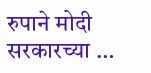रुपाने मोदी सरकारच्या …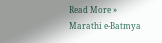Read More »
Marathi e-Batmya